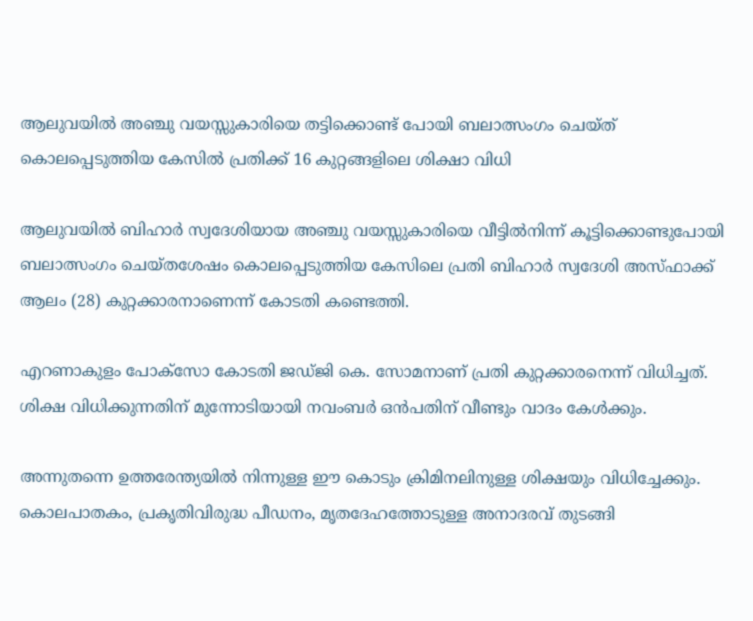ആലുവയിൽ അഞ്ചു വയസ്സുകാരിയെ തട്ടിക്കൊണ്ട് പോയി ബലാത്സംഗം ചെയ്ത് കൊലപ്പെടുത്തിയ കേസിൽ പ്രതിക്ക് 16 കുറ്റങ്ങളിലെ ശിക്ഷാ വിധി

ആലുവയില്‍ ബിഹാര്‍ സ്വദേശിയായ അഞ്ചു വയസ്സുകാരിയെ വീട്ടില്‍നിന്ന് കൂട്ടിക്കൊണ്ടുപോയി ബലാത്സംഗം ചെയ്തശേഷം കൊലപ്പെടുത്തിയ കേസിലെ പ്രതി ബിഹാര്‍ സ്വദേശി അസ്ഫാക്ക് ആലം (28) കുറ്റക്കാരനാണെന്ന് കോടതി കണ്ടെത്തി.

എറണാകുളം പോക്‌സോ കോടതി ജഡ്ജി കെ. സോമനാണ് പ്രതി കുറ്റക്കാരനെന്ന് വിധിച്ചത്. ശിക്ഷ വിധിക്കുന്നതിന് മുന്നോടിയായി നവംബര്‍ ഒന്‍പതിന് വീണ്ടും വാദം കേള്‍ക്കും.

അന്നുതന്നെ ഉത്തരേന്ത്യയിൽ നിന്നുള്ള ഈ കൊടും ക്രിമിനലിനുള്ള ശിക്ഷയും വിധിച്ചേക്കും. കൊലപാതകം, പ്രകൃതിവിരുദ്ധ പീഡനം, മൃതദേഹത്തോടുള്ള അനാദരവ് തുടങ്ങി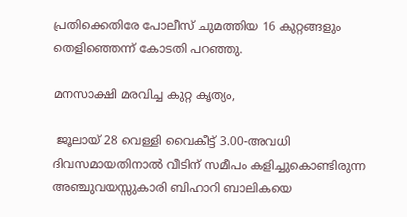പ്രതിക്കെതിരേ പോലീസ് ചുമത്തിയ 16 കുറ്റങ്ങളും തെളിഞ്ഞെന്ന് കോടതി പറഞ്ഞു.

മനസാക്ഷി മരവിച്ച കുറ്റ കൃത്യം,

 ജൂലായ് 28 വെള്ളി വൈകീട്ട് 3.00-അവധി ദിവസമായതിനാല്‍ വീടിന് സമീപം കളിച്ചുകൊണ്ടിരുന്ന അഞ്ചുവയസ്സുകാരി ബിഹാറി ബാലികയെ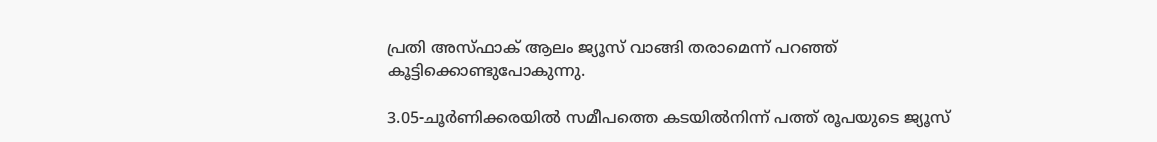പ്രതി അസ്ഫാക് ആലം ജ്യൂസ് വാങ്ങി തരാമെന്ന് പറഞ്ഞ് കൂട്ടിക്കൊണ്ടുപോകുന്നു.

3.05-ചൂര്‍ണിക്കരയില്‍ സമീപത്തെ കടയില്‍നിന്ന് പത്ത് രൂപയുടെ ജ്യൂസ്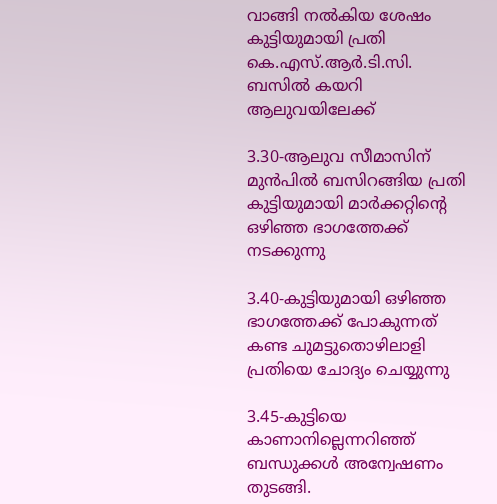വാങ്ങി നല്‍കിയ ശേഷം കുട്ടിയുമായി പ്രതി കെ.എസ്.ആര്‍.ടി.സി. ബസില്‍ കയറി ആലുവയിലേക്ക്

3.30-ആലുവ സീമാസിന് മുന്‍പില്‍ ബസിറങ്ങിയ പ്രതി കുട്ടിയുമായി മാര്‍ക്കറ്റിന്റെ ഒഴിഞ്ഞ ഭാഗത്തേക്ക് നടക്കുന്നു

3.40-കുട്ടിയുമായി ഒഴിഞ്ഞ ഭാഗത്തേക്ക് പോകുന്നത് കണ്ട ചുമട്ടുതൊഴിലാളി പ്രതിയെ ചോദ്യം ചെയ്യുന്നു

3.45-കുട്ടിയെ കാണാനില്ലെന്നറിഞ്ഞ് ബന്ധുക്കള്‍ അന്വേഷണം തുടങ്ങി.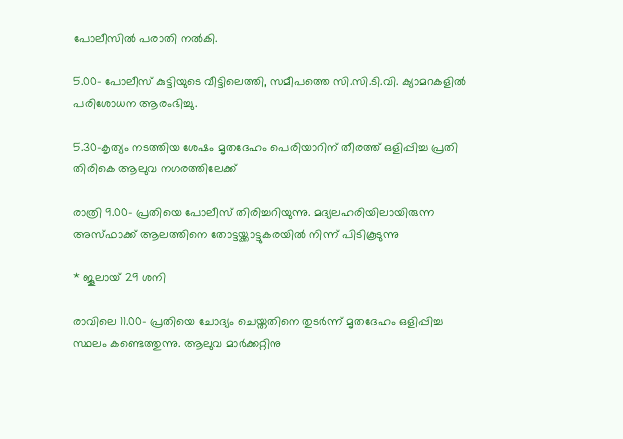പോലീസില്‍ പരാതി നല്‍കി.

5.00- പോലീസ് കുട്ടിയുടെ വീട്ടിലെത്തി, സമീപത്തെ സി.സി.ടി.വി. ക്യാമറകളില്‍ പരിശോധന ആരംഭിച്ചു.

5.30-കൃത്യം നടത്തിയ ശേഷം മൃതദേഹം പെരിയാറിന് തീരത്ത് ഒളിപ്പിച്ച പ്രതി തിരികെ ആലുവ നഗരത്തിലേക്ക്

രാത്രി 9.00- പ്രതിയെ പോലീസ് തിരിച്ചറിയുന്നു. മദ്യലഹരിയിലായിരുന്ന അസ്ഫാക്ക് ആലത്തിനെ തോട്ടയ്ക്കാട്ടുകരയില്‍ നിന്ന് പിടികൂടുന്നു

* ജൂലായ് 29 ശനി

രാവിലെ 11.00- പ്രതിയെ ചോദ്യം ചെയ്തതിനെ തുടര്‍ന്ന് മൃതദേഹം ഒളിപ്പിച്ച സ്ഥലം കണ്ടെത്തുന്നു. ആലുവ മാര്‍ക്കറ്റിനു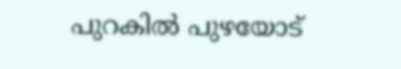പുറകില്‍ പുഴയോട്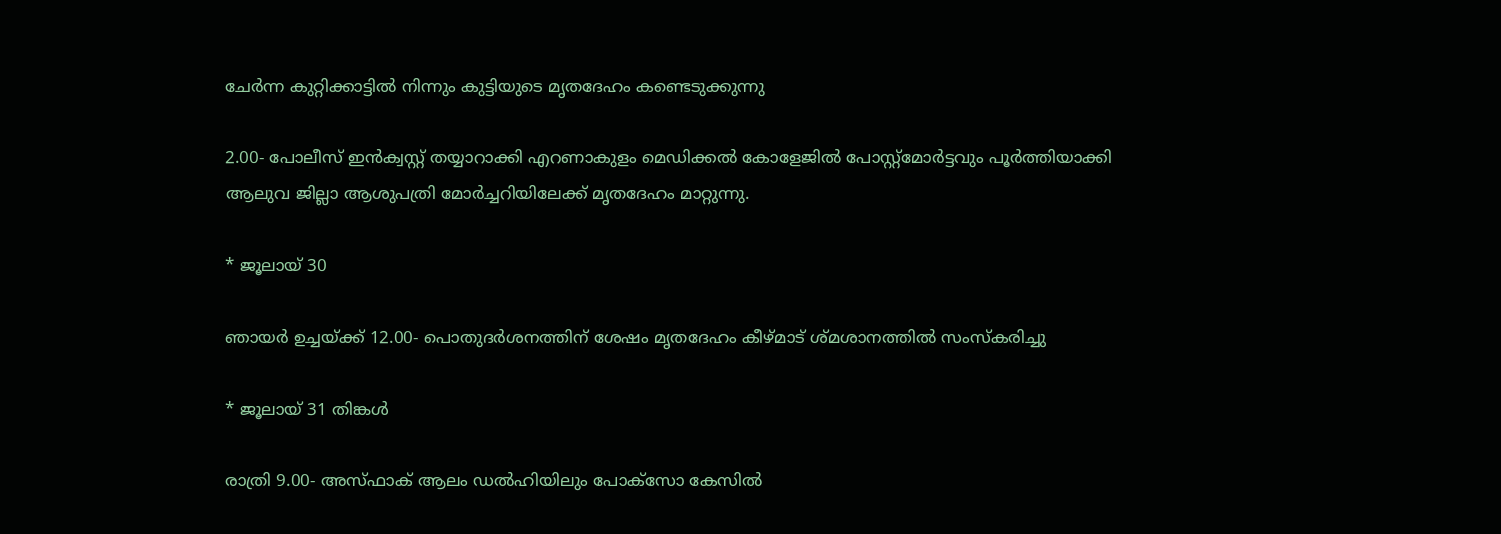ചേര്‍ന്ന കുറ്റിക്കാട്ടില്‍ നിന്നും കുട്ടിയുടെ മൃതദേഹം കണ്ടെടുക്കുന്നു

2.00- പോലീസ് ഇന്‍ക്വസ്റ്റ് തയ്യാറാക്കി എറണാകുളം മെഡിക്കല്‍ കോളേജില്‍ പോസ്റ്റ്മോര്‍ട്ടവും പൂര്‍ത്തിയാക്കി ആലുവ ജില്ലാ ആശുപത്രി മോര്‍ച്ചറിയിലേക്ക് മൃതദേഹം മാറ്റുന്നു.

* ജൂലായ് 30

ഞായര്‍ ഉച്ചയ്ക്ക് 12.00- പൊതുദര്‍ശനത്തിന് ശേഷം മൃതദേഹം കീഴ്മാട് ശ്മശാനത്തില്‍ സംസ്‌കരിച്ചു

* ജൂലായ് 31 തിങ്കള്‍

രാത്രി 9.00- അസ്ഫാക് ആലം ഡല്‍ഹിയിലും പോക്സോ കേസില്‍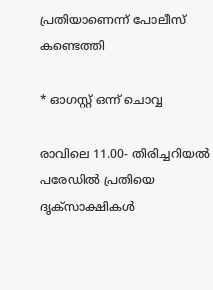പ്രതിയാണെന്ന് പോലീസ് കണ്ടെത്തി

* ഓഗസ്റ്റ് ഒന്ന് ചൊവ്വ

രാവിലെ 11.00- തിരിച്ചറിയല്‍ പരേഡില്‍ പ്രതിയെ ദൃക്സാക്ഷികള്‍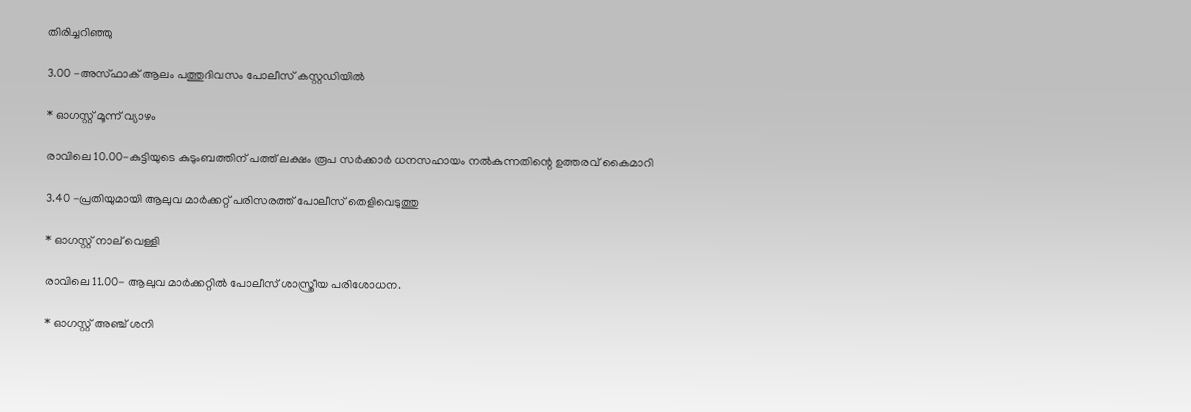തിരിച്ചറിഞ്ഞു

3.00 -അസ്ഫാക് ആലം പത്തുദിവസം പോലീസ് കസ്റ്റഡിയില്‍

* ഓഗസ്റ്റ് മൂന്ന് വ്യാഴം

രാവിലെ 10.00-കുട്ടിയുടെ കുടുംബത്തിന് പത്ത് ലക്ഷം രൂപ സര്‍ക്കാര്‍ ധനസഹായം നല്‍കുന്നതിന്റെ ഉത്തരവ് കൈമാറി

3.40 -പ്രതിയുമായി ആലുവ മാര്‍ക്കറ്റ് പരിസരത്ത് പോലീസ് തെളിവെടുത്തു

* ഓഗസ്റ്റ് നാല് വെള്ളി

രാവിലെ 11.00- ആലുവ മാര്‍ക്കറ്റില്‍ പോലീസ് ശാസ്ത്രീയ പരിശോധന.

* ഓഗസ്റ്റ് അഞ്ച് ശനി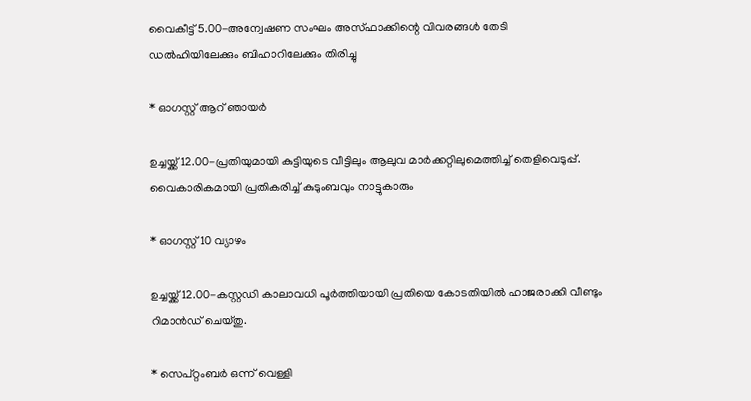വൈകീട്ട് 5.00-അന്വേഷണ സംഘം അസ്ഫാക്കിന്റെ വിവരങ്ങള്‍ തേടി ഡല്‍ഹിയിലേക്കും ബിഹാറിലേക്കും തിരിച്ചു

* ഓഗസ്റ്റ് ആറ് ഞായര്‍

ഉച്ചയ്ക്ക് 12.00-പ്രതിയുമായി കുട്ടിയുടെ വീട്ടിലും ആലുവ മാര്‍ക്കറ്റിലുമെത്തിച്ച് തെളിവെടുപ്പ്. വൈകാരികമായി പ്രതികരിച്ച് കുടുംബവും നാട്ടുകാരും

* ഓഗസ്റ്റ് 10 വ്യാഴം

ഉച്ചയ്ക്ക് 12.00-കസ്റ്റഡി കാലാവധി പൂര്‍ത്തിയായി പ്രതിയെ കോടതിയില്‍ ഹാജരാക്കി വീണ്ടും റിമാന്‍ഡ് ചെയ്തു.

* സെപ്റ്റംബര്‍ ഒന്ന് വെള്ളി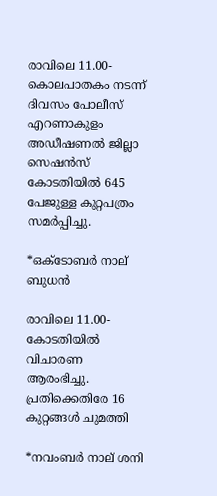രാവിലെ 11.00-കൊലപാതകം നടന്ന് ദിവസം പോലീസ് എറണാകുളം അഡീഷണല്‍ ജില്ലാ സെഷന്‍സ് കോടതിയില്‍ 645 പേജുള്ള കുറ്റപത്രം സമര്‍പ്പിച്ചു.

*ഒക്ടോബര്‍ നാല് ബുധന്‍

രാവിലെ 11.00-കോടതിയില്‍ വിചാരണ ആരംഭിച്ചു. പ്രതിക്കെതിരേ 16 കുറ്റങ്ങള്‍ ചുമത്തി

*നവംബര്‍ നാല് ശനി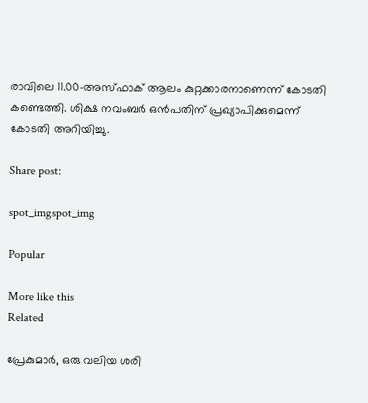രാവിലെ 11.00-അസ്ഫാക് ആലം കുറ്റക്കാരനാണെന്ന് കോടതി കണ്ടെത്തി. ശിക്ഷ നവംബര്‍ ഒന്‍പതിന് പ്രഖ്യാപിക്കുമെന്ന് കോടതി അറിയിച്ചു.

Share post:

spot_imgspot_img

Popular

More like this
Related

പ്രേകുമാർ, ഒരു വലിയ ശരി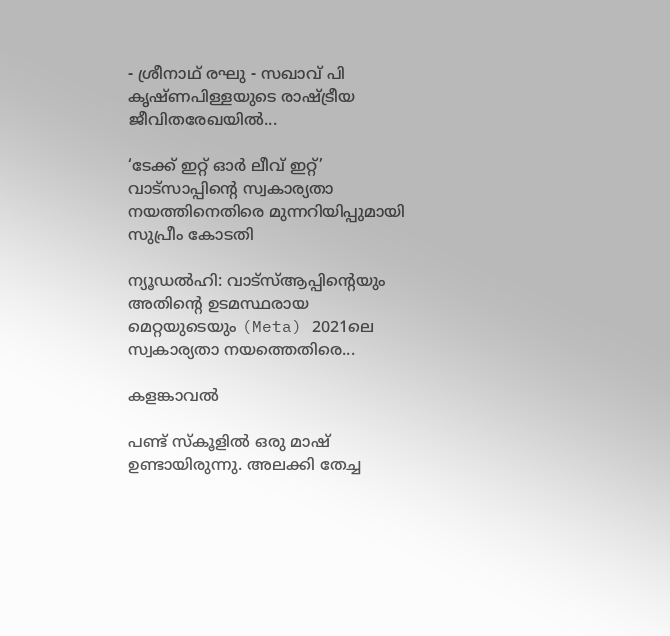- ശ്രീനാഥ് രഘു - സഖാവ് പി കൃഷ്ണപിള്ളയുടെ രാഷ്ട്രീയ ജീവിതരേഖയിൽ...

‘ടേക്ക് ഇറ്റ് ഓർ ലീവ് ഇറ്റ്’ വാട്സാപ്പിന്റെ സ്വകാര്യതാ നയത്തിനെതിരെ മുന്നറിയിപ്പുമായി സുപ്രീം കോടതി

ന്യൂഡൽഹി: വാട്‌സ്ആപ്പിന്റെയും അതിന്റെ ഉടമസ്ഥരായ മെറ്റയുടെയും (Meta) 2021ലെ സ്വകാര്യതാ നയത്തെതിരെ...

കളങ്കാവൽ

പണ്ട് സ്കൂളിൽ ഒരു മാഷ് ഉണ്ടായിരുന്നു. അലക്കി തേച്ച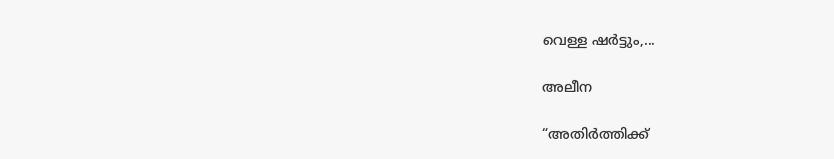വെള്ള ഷർട്ടും,...

അലീന

“അതിര്‍ത്തിക്ക്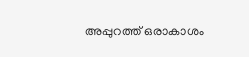അപ്പുറത്ത് ഒരാകാശം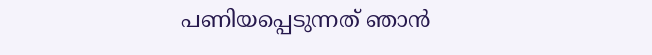പണിയപ്പെടുന്നത് ഞാന്‍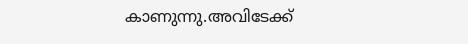കാണുന്നു.അവിടേക്ക്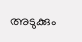അടുക്കും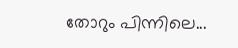തോറും പിന്നിലെ...